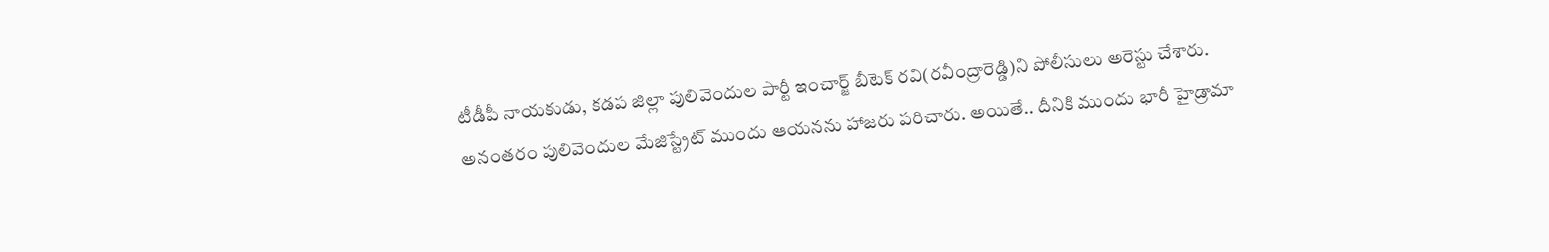టీడీపీ నాయకుడు, కడప జిల్లా పులివెందుల పార్టీ ఇంచార్జ్ బీటెక్ రవి(రవీంద్రారెడ్డి)ని పోలీసులు అరెస్టు చేశారు. అనంతరం పులివెందుల మేజిస్ట్రేట్ ముందు ఆయనను హాజరు పరిచారు. అయితే.. దీనికి ముందు భారీ హైడ్రామా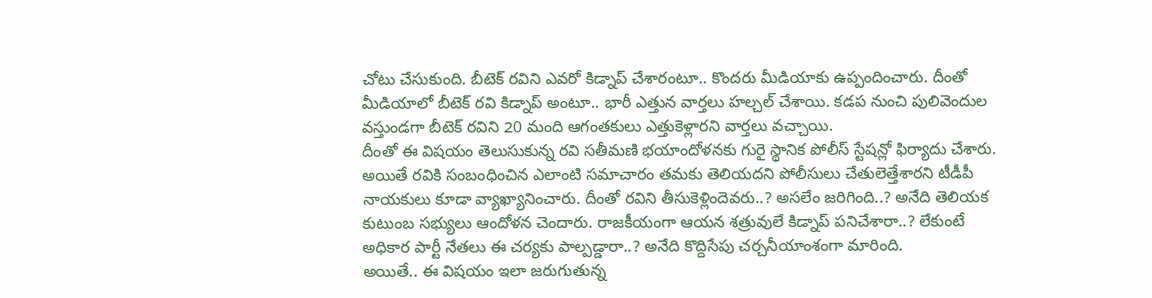చోటు చేసుకుంది. బీటెక్ రవిని ఎవరో కిడ్నాప్ చేశారంటూ.. కొందరు మీడియాకు ఉప్పందించారు. దీంతో మీడియాలో బీటెక్ రవి కిడ్నాప్ అంటూ.. భారీ ఎత్తున వార్తలు హల్చల్ చేశాయి. కడప నుంచి పులివెందుల వస్తుండగా బీటెక్ రవిని 20 మంది ఆగంతకులు ఎత్తుకెళ్లారని వార్తలు వచ్చాయి.
దీంతో ఈ విషయం తెలుసుకున్న రవి సతీమణి భయాందోళనకు గురై స్థానిక పోలీస్ స్టేషన్లో ఫిర్యాదు చేశారు. అయితే రవికి సంబంధించిన ఎలాంటి సమాచారం తమకు తెలియదని పోలీసులు చేతులెత్తేశారని టీడీపీ నాయకులు కూడా వ్యాఖ్యానించారు. దీంతో రవిని తీసుకెళ్లిందెవరు..? అసలేం జరిగింది..? అనేది తెలియక కుటుంబ సభ్యులు ఆందోళన చెందారు. రాజకీయంగా ఆయన శత్రువులే కిడ్నాప్ పనిచేశారా..? లేకుంటే అధికార పార్టీ నేతలు ఈ చర్యకు పాల్పడ్డారా..? అనేది కొద్దిసేపు చర్చనీయాంశంగా మారింది.
అయితే.. ఈ విషయం ఇలా జరుగుతున్న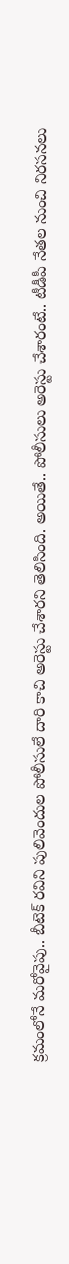క్రమంలోనే మరోవైపు.. బీటెక్ రవిని పులివెందుల పోలీసులే దారి కాచి అరెస్టు చేశారని తెలిసింది. అయితే.. పోలీసులు అరెస్టు చేశారంటే.. టీడీపీ నేతల నుంచి నిరసనలు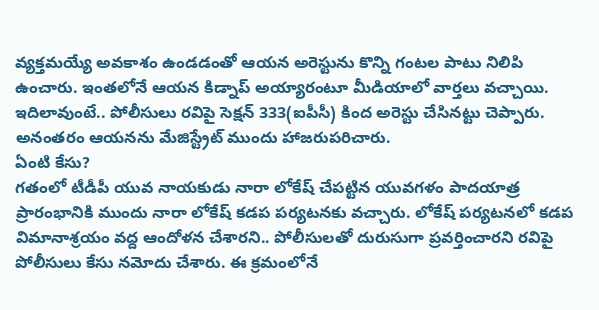వ్యక్తమయ్యే అవకాశం ఉండడంతో ఆయన అరెస్టును కొన్ని గంటల పాటు నిలిపి ఉంచారు. ఇంతలోనే ఆయన కిడ్నాప్ అయ్యారంటూ మీడియాలో వార్తలు వచ్చాయి. ఇదిలావుంటే.. పోలీసులు రవిపై సెక్షన్ 333(ఐపీసీ) కింద అరెస్టు చేసినట్టు చెప్పారు. అనంతరం ఆయనను మేజిస్ట్రేట్ ముందు హాజరుపరిచారు.
ఏంటి కేసు?
గతంలో టీడీపీ యువ నాయకుడు నారా లోకేష్ చేపట్టిన యువగళం పాదయాత్ర ప్రారంభానికి ముందు నారా లోకేష్ కడప పర్యటనకు వచ్చారు. లోకేష్ పర్యటనలో కడప విమానాశ్రయం వద్ద ఆందోళన చేశారని.. పోలీసులతో దురుసుగా ప్రవర్తించారని రవిపై పోలీసులు కేసు నమోదు చేశారు. ఈ క్రమంలోనే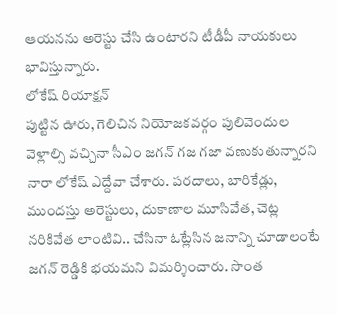ఆయనను అరెస్టు చేసి ఉంటారని టీడీపీ నాయకులు భావిస్తున్నారు.
లోకేష్ రియాక్షన్
పుట్టిన ఊరు, గెలిచిన నియోజకవర్గం పులివెందుల వెళ్లాల్సి వచ్చినా సీఎం జగన్ గజ గజా వణుకుతున్నారని నారా లోకేష్ ఎద్దేవా చేశారు. పరదాలు, బారికేడ్లు, ముందస్తు అరెస్టులు, దుకాణాల మూసివేత, చెట్ల నరికివేత లాంటివి.. చేసినా ఓట్లేసిన జనాన్ని చూడాలంటే జగన్ రెడ్డికి భయమని విమర్శించారు. సొంత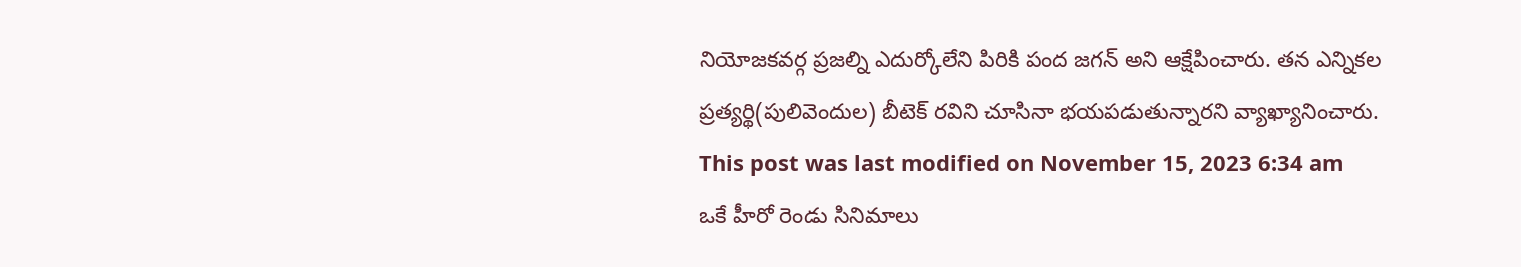నియోజకవర్గ ప్రజల్ని ఎదుర్కోలేని పిరికి పంద జగన్ అని ఆక్షేపించారు. తన ఎన్నికల ప్రత్యర్థి(పులివెందుల) బీటెక్ రవిని చూసినా భయపడుతున్నారని వ్యాఖ్యానించారు.
This post was last modified on November 15, 2023 6:34 am
ఒకే హీరో రెండు సినిమాలు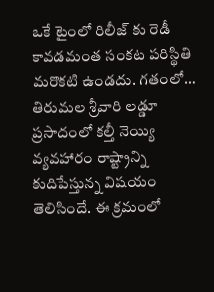ఒకే టైంలో రిలీజ్ కు రెడీ కావడమంత సంకట పరిస్థితి మరొకటి ఉండదు. గతంలో…
తిరుమల శ్రీవారి లడ్డూ ప్రసాదంలో కల్తీ నెయ్యి వ్యవహారం రాష్ట్రాన్ని కుదిపేస్తున్న విషయం తెలిసిందే. ఈ క్రమంలో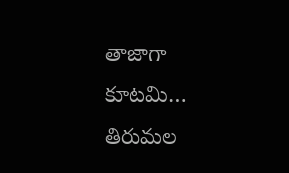తాజాగా కూటమి…
తిరుమల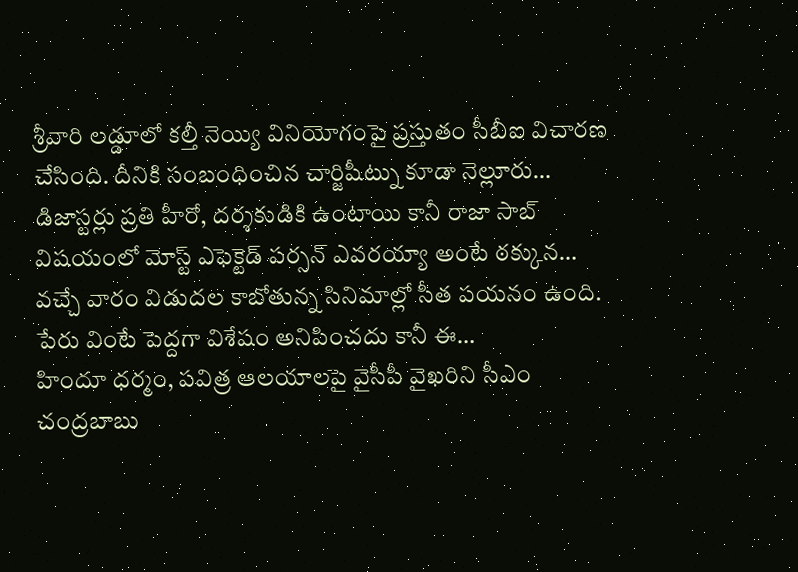శ్రీవారి లడ్డూలో కల్తీ నెయ్యి వినియోగంపై ప్రస్తుతం సీబీఐ విచారణ చేసింది. దీనికి సంబంధించిన చార్జిషీట్ను కూడా నెల్లూరు…
డిజాస్టర్లు ప్రతి హీరో, దర్శకుడికి ఉంటాయి కానీ రాజా సాబ్ విషయంలో మోస్ట్ ఎఫెక్టెడ్ పర్సన్ ఎవరయ్యా అంటే ఠక్కున…
వచ్చే వారం విడుదల కాబోతున్న సినిమాల్లో సీత పయనం ఉంది. పేరు వింటే పెద్దగా విశేషం అనిపించదు కానీ ఈ…
హిందూ ధర్మం, పవిత్ర ఆలయాలపై వైసీపీ వైఖరిని సీఎం చంద్రబాబు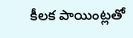కీలక పాయింట్లతో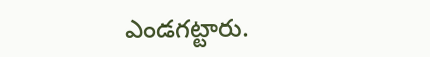ఎండగట్టారు.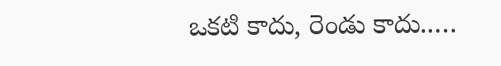ఒకటి కాదు, రెండు కాదు..…